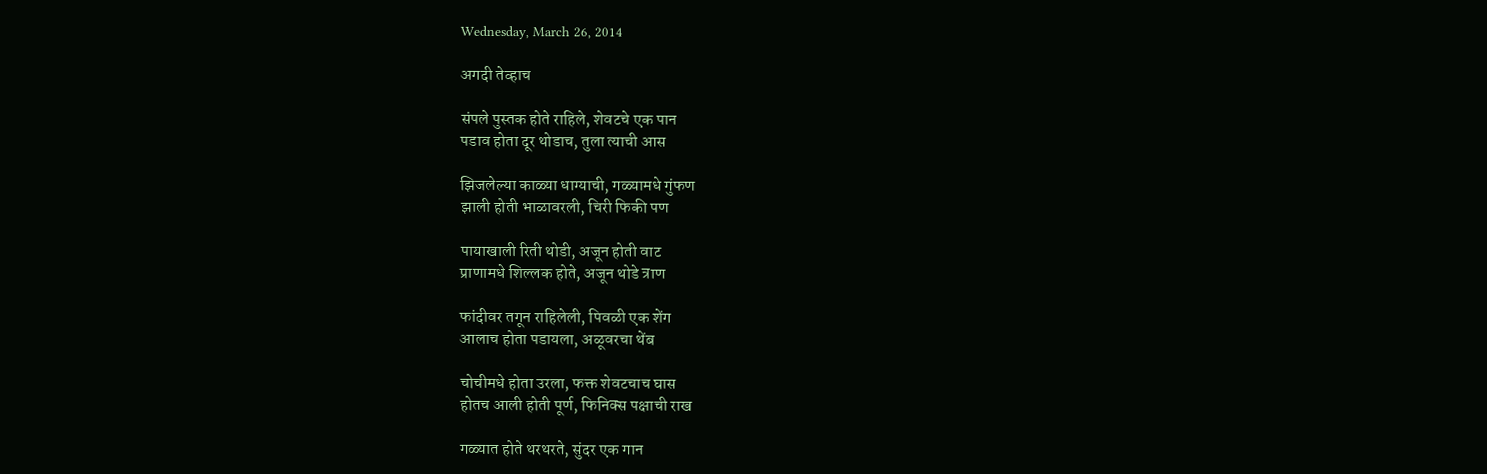Wednesday, March 26, 2014

अगदी तेव्हाच

संपले पुस्तक होते राहिले, शेवटचे एक पान
पडाव होता दूर थोडाच, तुला त्याची आस

झिजलेल्या काळ्या धाग्याची, गळ्यामधे गुंफण
झाली होती भाळावरली, चिरी फिकी पण

पायाखाली रिती थोडी, अजून होती वाट
प्राणामधे शिल्लक होते, अजून थोडे त्राण

फांदीवर तगून राहिलेली, पिवळी एक शेंग
आलाच होता पडायला, अळूवरचा थेंब

चोचीमधे होता उरला, फक्त शेवटचाच घास
होतच आली होती पूर्ण, फिनिक्स पक्षाची राख

गळ्यात होते थरथरते, सुंदर एक गान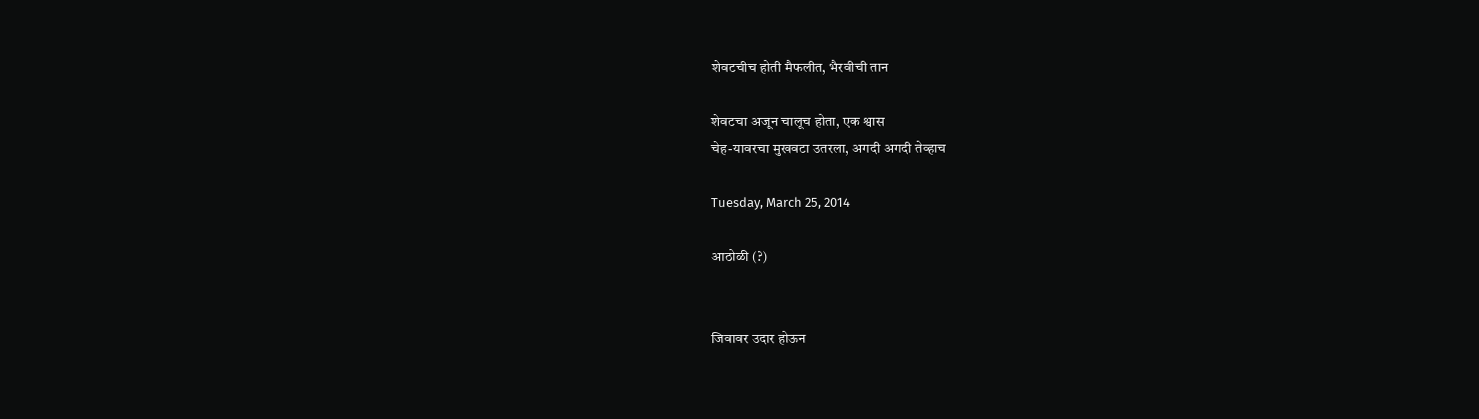शेवटचीच होती मैफलीत, भैरवीची तान

शेवटचा अजून चालूच होता, एक श्वास
चेह-यावरचा मुखवटा उतरला, अगदी अगदी तेव्हाच

Tuesday, March 25, 2014

आठोळी (?)


जिवावर उदार होऊन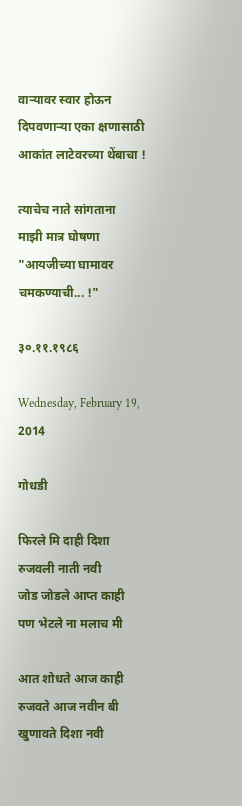वार्‍यावर स्वार होऊन
दिपवणार्‍या एका क्षणासाठी
आकांत लाटेवरच्या थेंबाचा !

त्याचेच नाते सांगताना
माझी मात्र घोषणा
"आयजीच्या घामावर
चमकण्याची... !"

३०.११.१९८६

Wednesday, February 19, 2014

गोधडी

फिरले मि दाही दिशा
रुजवली नाती नवी
जोड जोडले आप्त काही
पण भेटले ना मलाच मी

आत शोधते आज काही
रुजवते आज नवीन बी
खुणावते दिशा नवी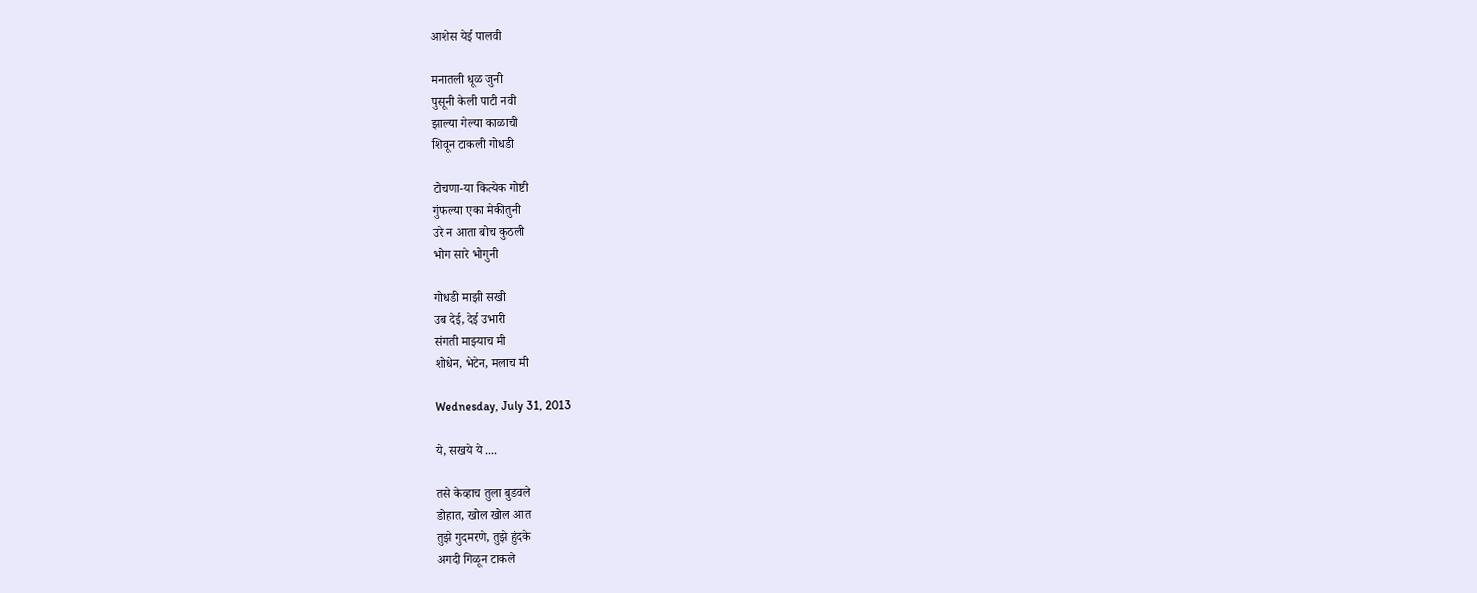आशेस येई पालवी

मनातली धूळ जुनी
पुसूनी केली पाटी नवी
झाल्या गेल्या काळाची
शिवून टाकली गोधडी

टोचणा-या कित्येक गोष्टी
गुंफल्या एका मेकीतुनी
उरे न आता बोच कुठली
भोग सारे भोगुनी

गोधडी माझी सखी
उब देई, देई उभारी
संगती माझ्याच मी
शोधेन, भेटेन, मलाच मी

Wednesday, July 31, 2013

ये, सखये ये ....

तसे केव्हाच तुला बुडवले
डोहात, खोल खोल आत
तुझे गुदमरणे, तुझे हुंदके
अगदी गिळून टाकले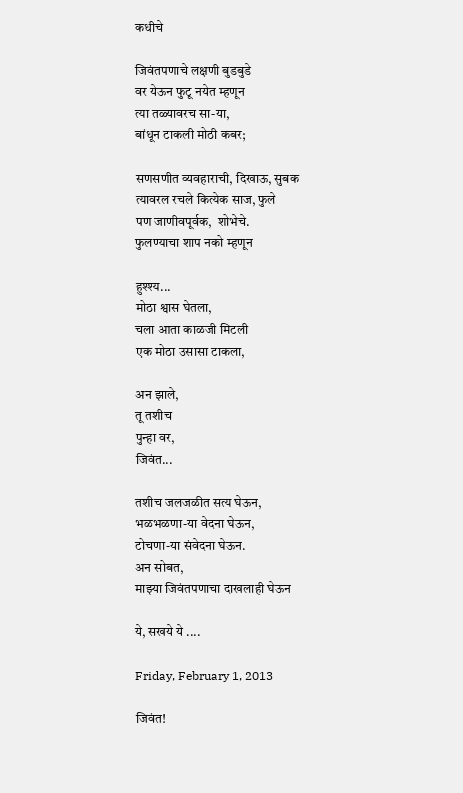कधीचे

जिवंतपणाचे लक्षणी बुडबुडे
वर येऊन फुटू नयेत म्हणून
त्या तळ्यावरच सा-या,
बांधून टाकली मोठी कबर;

सणसणीत व्यवहाराची, दिखाऊ, सुबक
त्यावरल रचले कित्येक साज, फुले
पण जाणीवपूर्वक,  शोभेचे.
फुलण्याचा शाप नको म्हणून

हुश्श्य...
मोठा श्वास घेतला,
चला आता काळजी मिटली
एक मोठा उसासा टाकला,

अन झाले,
तू तशीच
पुन्हा वर,
जिवंत...

तशीच जलजळीत सत्य घेऊन,
भळभळणा-या वेदना घेऊन,
टोचणा-या संवेदना घेऊन.
अन सोबत,
माझ्या जिवंतपणाचा दाखलाही घेऊन

ये, सखये ये ....

Friday, February 1, 2013

जिवंत!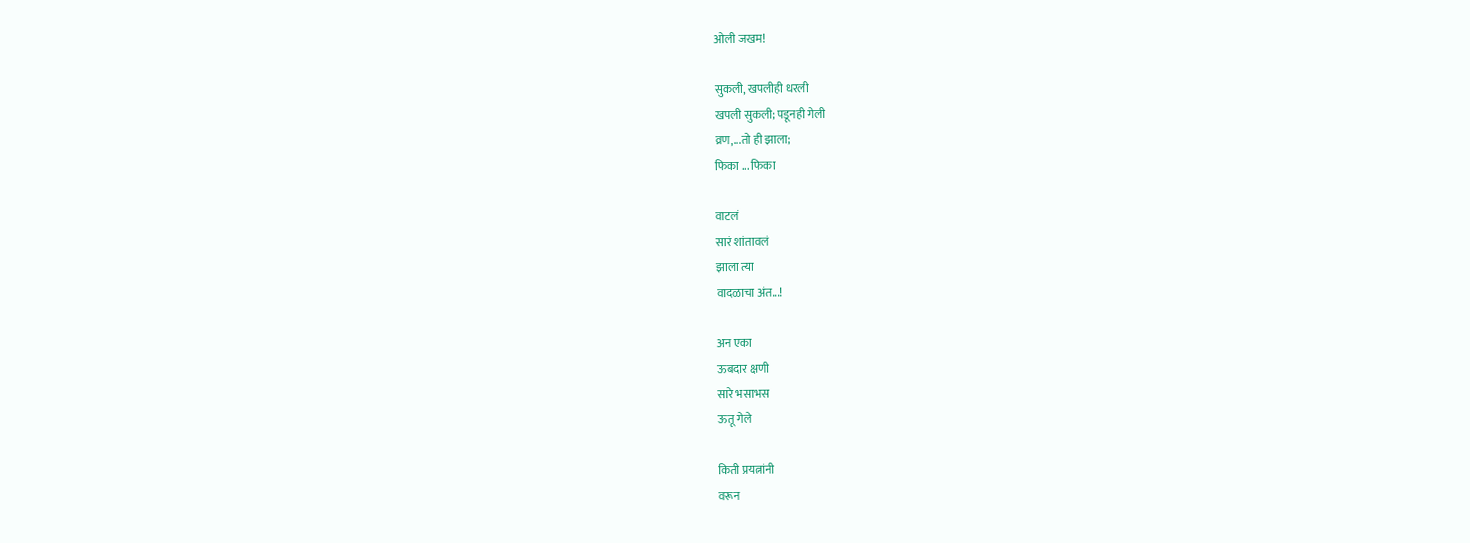ओली जखम!

सुकली, खपलीही धरली
खपली सुकली; पडूनही गेली
व्रण,...तो ही झाला;
फिका ... फिका

वाटलं
सारं शांतावलं
झाला त्या
वादळाचा अंत...!

अन एका
ऊबदार क्षणी
सारे भसाभस
ऊतू गेले

किती प्रयत्नांनी
वरून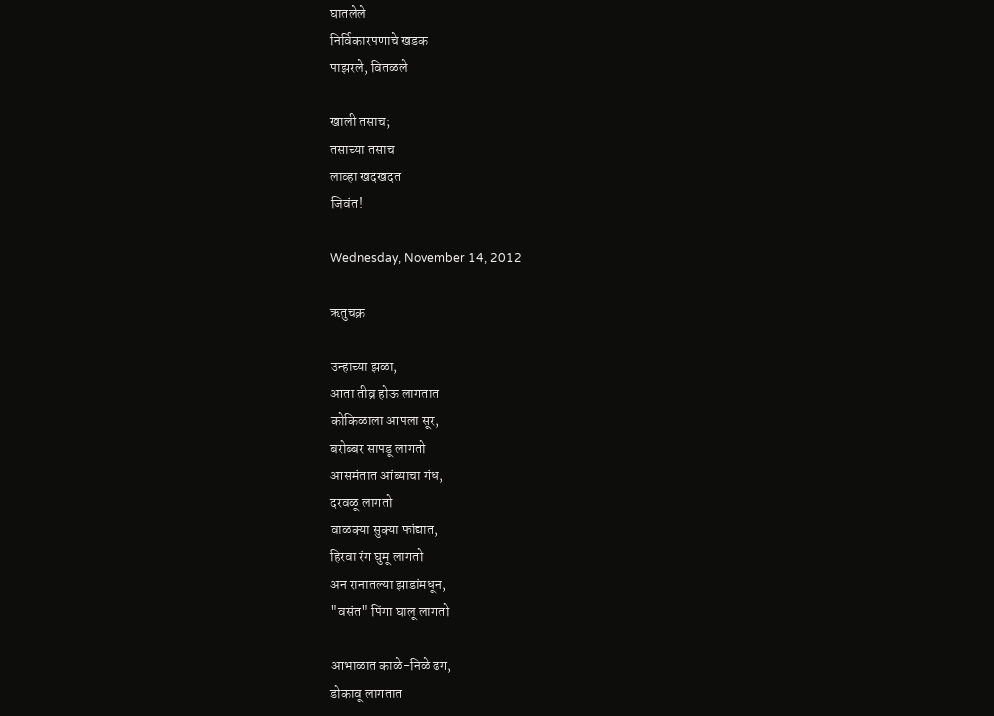घातलेले
निर्विकारपणाचे खडक
पाझरले, वितळले

खाली तसाच;
तसाच्या तसाच
लाव्हा खदखदत
जिवंत!

Wednesday, November 14, 2012

ऋतुचक्र

उन्हाच्या झळा,
आता तीव्र होऊ लागतात
कोकिळाला आपला सूर,
बरोब्बर सापडू लागतो
आसमंतात आंब्याचा गंध,
दरवळू लागतो
वाळक्या सुक्या फांद्यात,
हिरवा रंग घुमू लागतो
अन रानातल्या झाडांमधून,
"वसंत" पिंगा घालू लागतो

आभाळात काळे-निळे ढग,
डोकावू लागतात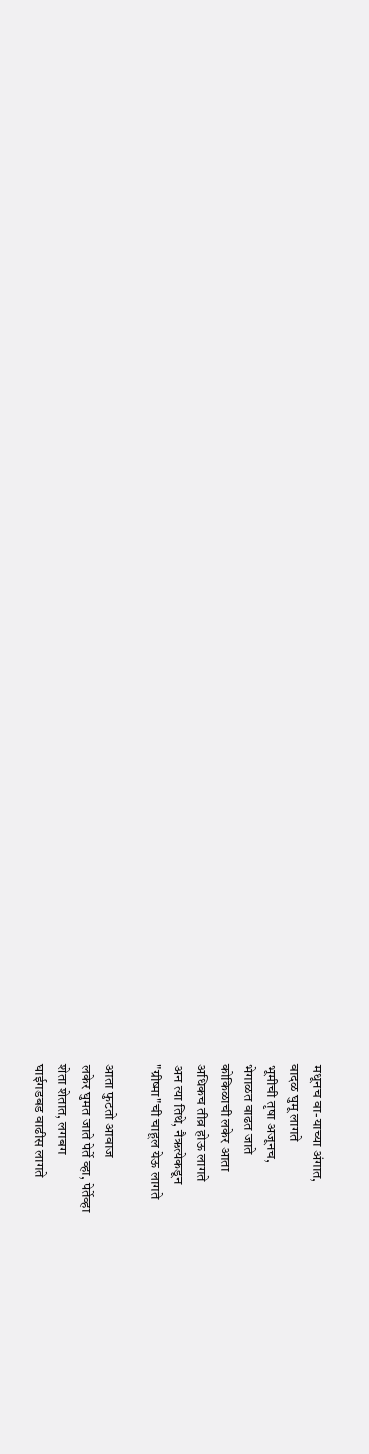मधूनच वा-याच्या अंगात,
वादळ घुमू लागते
भूमीची तृषा अजूनच,
भेगाळत वाढत जाते
कोकिळाची लकेर आता
अधिकच तीव्र होऊ लागते
अन त्या तिथे, नैऋत्येकडून
"ग्रीष्मा"ची चाहूल येऊ लागते

आता फुटतो आवाज
लकेर घुमत जाते पेर्ते व्हा, पेर्तेव्हा
शेता शेतात, लगबग
घाईगडबड वाढीस लागते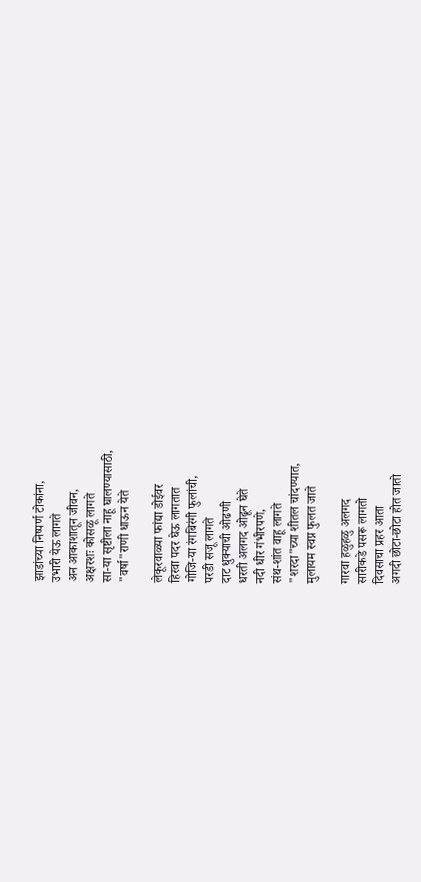झाडांच्या निष्पर्ण टोकांना,
उभारी येऊ लागते
अन आकाशातून जीवन,
अक्षरशः कोसळू लागते
सा-या सृष्टीला नाहू घालण्यासाठी,
"वर्षा"राणी धाऊन येते

लेकूरवाळ्या फांद्या डोईवर
हिरवा पदर घेऊ लागतात
गोजि-या रंगबिरंगी फुलांची,
परडी सजू लागते
दाट धुक्याची ओढणी
धरती अलगद ओढून घेते
नदी धीर गंभीरपणे,
संथ-शांत वाहू लागते
"शरदा"च्या शीतल चांदण्यात,
मुलायम स्वप्न फुलत जाते

गारवा हळुहळु अलगद
सारीकडे पसरू लागतो
दिवसाचा प्रहर आता
अगदी छोटा-छोटा होत जातो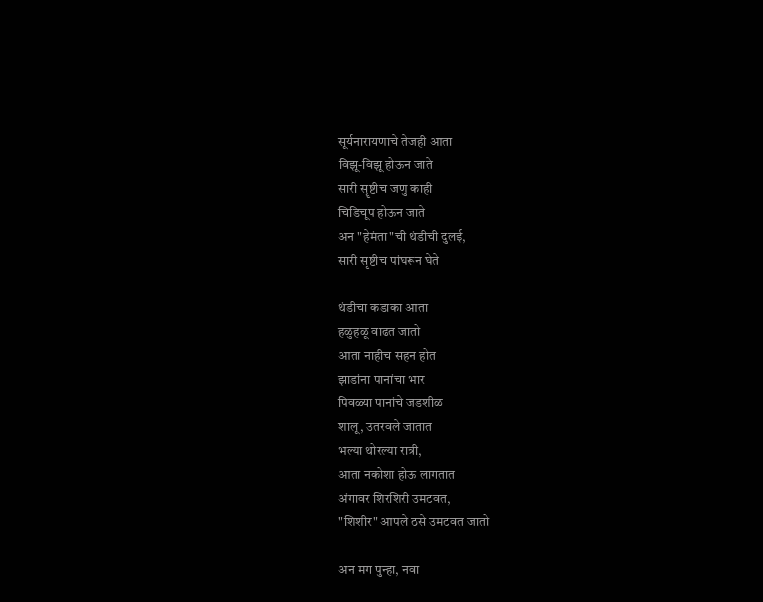सूर्यनारायणाचे तेजही आता
विझू-विझू होऊन जाते
सारी सॄष्टीच जणु काही
चिडिचूप होऊन जाते
अन "हेमंता"ची थंडीची दुलई,
सारी सृष्टीच पांघरून घेते

थंडीचा कडाका आता
हळुहळू वाढत जातो
आता नाहीच सहन होत
झाडांना पानांचा भार
पिवळ्या पानांचे जडशीळ
शालू, उतरवले जातात
भल्या थोरल्या रात्री,
आता नकोशा होऊ लागतात
अंगावर शिरशिरी उमटवत,
"शिशीर" आपले ठसे उमटवत जातो

अन मग पुन्हा, नवा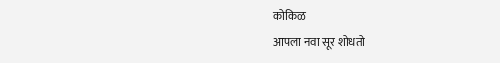कोकिळ
आपला नवा सूर शोधतो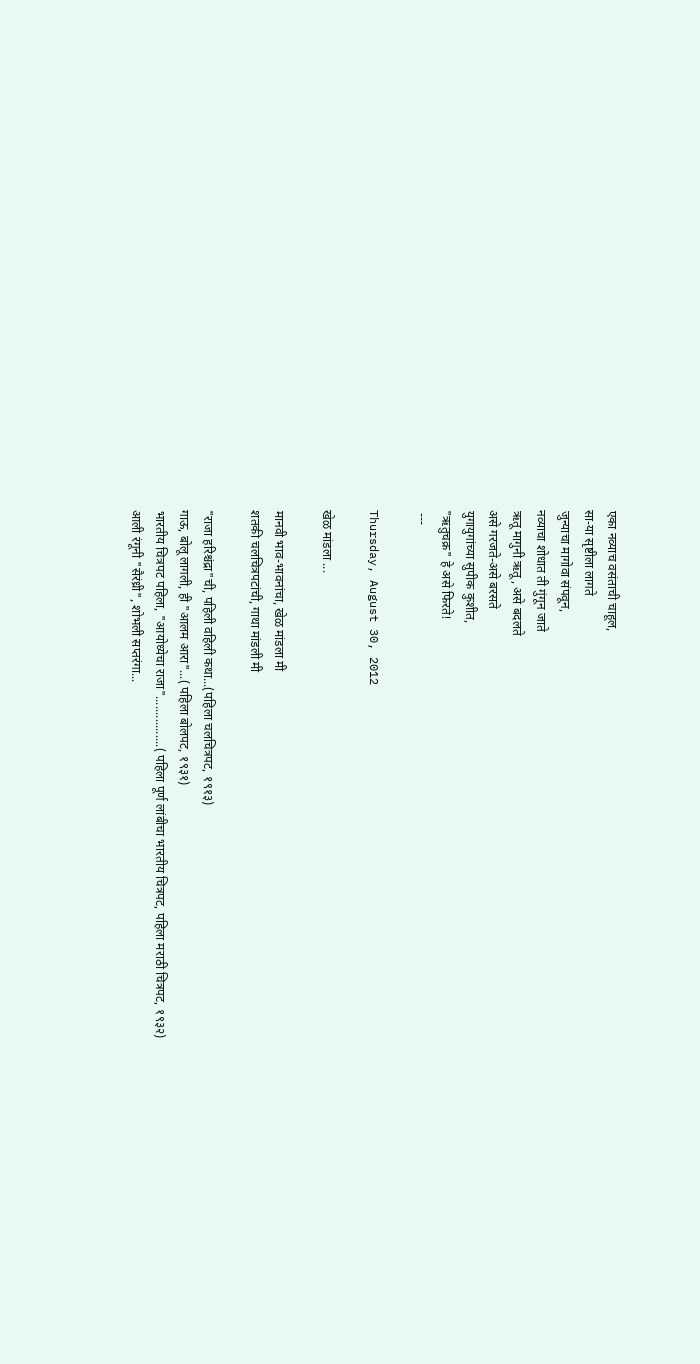एका नव्याच वसंताची चाहूल,
सा-या सृष्टीला लागते
जुन्याचा मागोवा संपवून,
नव्याचा शोधात ती गुंगून जाते
ऋतू मागुनी ऋतू, असे बदलते
असे गरजते-असे बरसते
युगायुगांच्या सुपीक कुशीत,
"ऋतुचक्र" हे असे फिरते!
 ---

Thursday, August 30, 2012

खेळ मांडला ...

मानवी भाव-भावनांचा, खेळ मांडला मी
शतकी चलचित्रपटांची, गाथा मांडली मी

"राजा हरिश्चंद्रा"ची, पहिली वहिली कथा...(पहिला चलचित्रपट, १९१३)
गाऊ, बोलू लागली, ही "आलम आरा"...( पहिला बोलपट, १९३१)
भारतीय चित्रपट पहिला, "आयोध्येचा राजा"................( पहिला पूर्ण लांबीचा भारतीय चित्रपट, पहिला मराठी चित्रपट, १९३२)
आली रंगूनी "सैरंध्री", शोभली सप्तरंगा...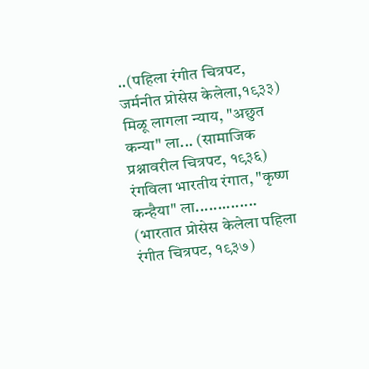..(पहिला रंगीत चित्रपट, जर्मनीत प्रोसेस केलेला,१९३३)
मिळू लागला न्याय, "अछुत कन्या" ला... (सामाजिक प्रश्नावरील चित्रपट, १९३६)
रंगविला भारतीय रंगात, "कृष्ण कन्हैया" ला.............. (भारतात प्रोसेस केलेला पहिला रंगीत चित्रपट, १९३७)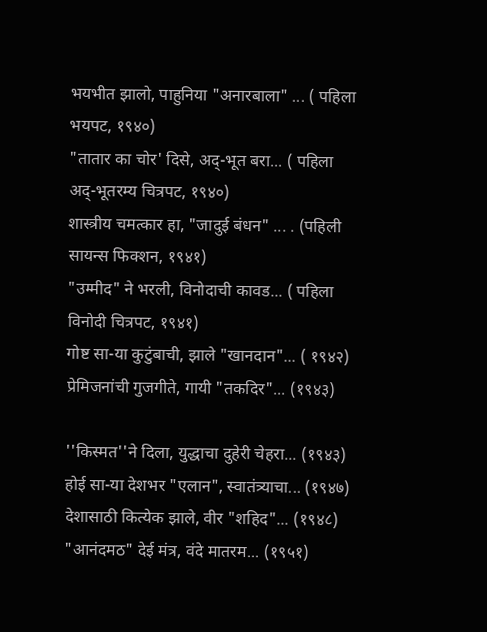भयभीत झालो, पाहुनिया "अनारबाला" ... ( पहिला भयपट, १९४०)
"तातार का चोर' दिसे, अद्-भूत बरा... ( पहिला अद्-भूतरम्य चित्रपट, १९४०)
शास्त्रीय चमत्कार हा, "जादुई बंधन" ... . (पहिली सायन्स फिक्शन, १९४१)
"उम्मीद" ने भरली, विनोदाची कावड... ( पहिला विनोदी चित्रपट, १९४१)
गोष्ट सा-या कुटुंबाची, झाले "खानदान"... ( १९४२)
प्रेमिजनांची गुजगीते, गायी "तकदिर"... (१९४३)

''किस्मत''ने दिला, युद्धाचा दुहेरी चेहरा... (१९४३)
होई सा-या देशभर "एलान", स्वातंत्र्याचा... (१९४७)
देशासाठी कित्येक झाले, वीर "शहिद"... (१९४८)
"आनंदमठ" देई मंत्र, वंदे मातरम... (१९५१)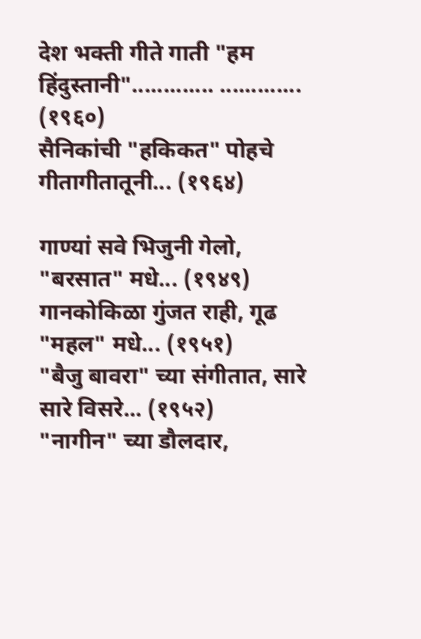देश भक्ती गीते गाती "हम हिंदुस्तानी"............. ............. (१९६०)
सैनिकांची "हकिकत" पोहचे गीतागीतातूनी... (१९६४)

गाण्यां सवे भिजुनी गेलो, "बरसात" मधे... (१९४९)
गानकोकिळा गुंजत राही, गूढ "महल" मधे... (१९५१)
"बैजु बावरा" च्या संगीतात, सारे सारे विसरे... (१९५२)
"नागीन" च्या डौलदार,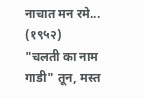नाचात मन रमे... (१९५२)
"चलती का नाम गाडी" तून, मस्त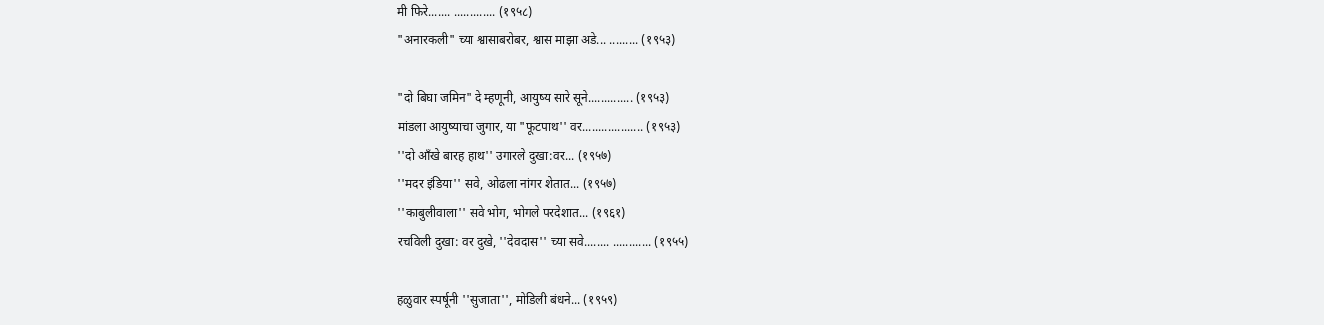मी फिरे....... ............. (१९५८)
"अनारकली" च्या श्वासाबरोबर, श्वास माझा अडे... ......... (१९५३)

"दो बिघा जमिन" दे म्हणूनी, आयुष्य सारे सूने.............. (१९५३)
मांडला आयुष्याचा जुगार, या "फूटपाथ'' वर................... (१९५३)
''दो ऑंखे बारह हाथ'' उगारले दुखा:वर... (१९५७)
''मदर इंडिया'' सवे, ओढला नांगर शेतात... (१९५७)
''काबुलीवाला'' सवे भोग, भोगले परदेशात... (१९६१)
रचविली दुखा: वर दुखे, ''देवदास'' च्या सवे........ ............ (१९५५)

हळुवार स्पर्षूनी ''सुजाता'', मोडिली बंधने... (१९५९)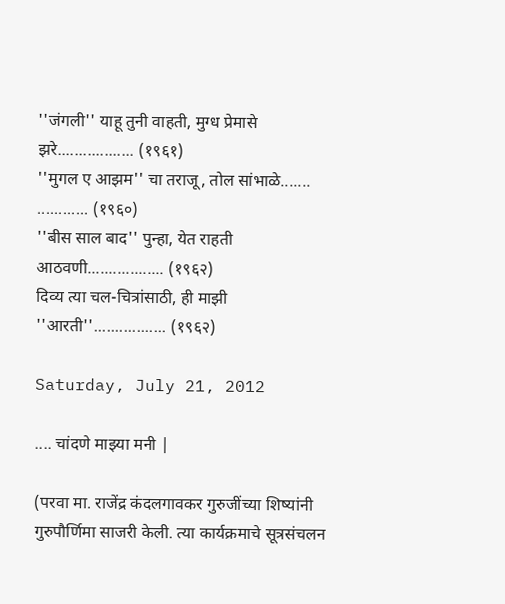''जंगली'' याहू तुनी वाहती, मुग्ध प्रेमासे झरे.................. (१९६१)
''मुगल ए आझम'' चा तराजू, तोल सांभाळे....... ............ (१९६०)
''बीस साल बाद'' पुन्हा, येत राहती आठवणी.................. (१९६२)
दिव्य त्या चल-चित्रांसाठी, ही माझी ''आरती''................. (१९६२)

Saturday, July 21, 2012

.... चांदणे माझ्या मनी |

(परवा मा. राजेंद्र कंदलगावकर गुरुजींच्या शिष्यांनी गुरुपौर्णिमा साजरी केली. त्या कार्यक्रमाचे सूत्रसंचलन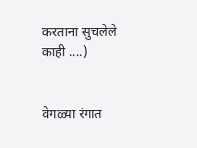करताना सुचलेले काही ....)


वेगळ्या रंगात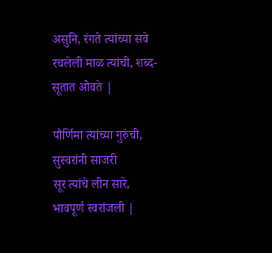असुनि, रंगते त्यांच्या सवे
रचलेली माळ त्यांची, शब्द-सूतात ओवते |

पौर्णिमा त्यांच्या गुरुंची, सुस्वरांनी साजरी
सूर त्यांचे लीन सारे, भावपूर्ण स्वरांजली |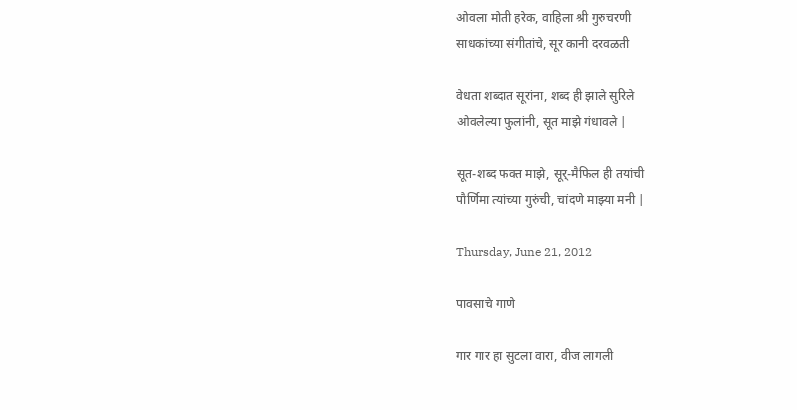ओवला मोती हरेक, वाहिला श्री गुरुचरणी
साधकांच्या संगीतांचे, सूर कानी दरवळती

वेधता शब्दात सूरांना, शब्द ही झाले सुरिले
ओवलेल्या फुलांनी, सूत माझे गंधावले |

सूत-शब्द फक्त माझे, सूर्-मैफिल ही तयांची
पौर्णिमा त्यांच्या गुरुंची, चांदणे माझ्या मनी |

Thursday, June 21, 2012

पावसाचे गाणे

गार गार हा सुटला वारा, वीज लागली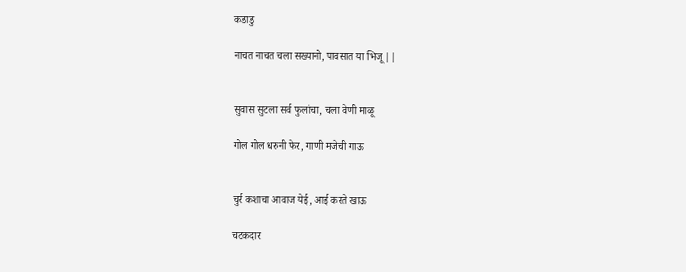कडाडु

नाचत नाचत चला सख्यानो, पावसात या भिजू ||


सुवास सुटला सर्व फुलांचा, चला वेणी माळू

गोल गोल धरुनी फेर, गाणी मजेची गाऊ


चुर्र कशाचा आवाज येई, आई करते खाऊ

चटकदार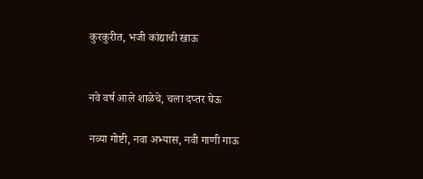कुरकुरीत, भजी कांद्याची खाऊ


नवे वर्ष आले शाळेचे, चला दप्तर घेऊ

नव्या गोष्टी, नवा अभ्यास, नवी गाणी गाऊ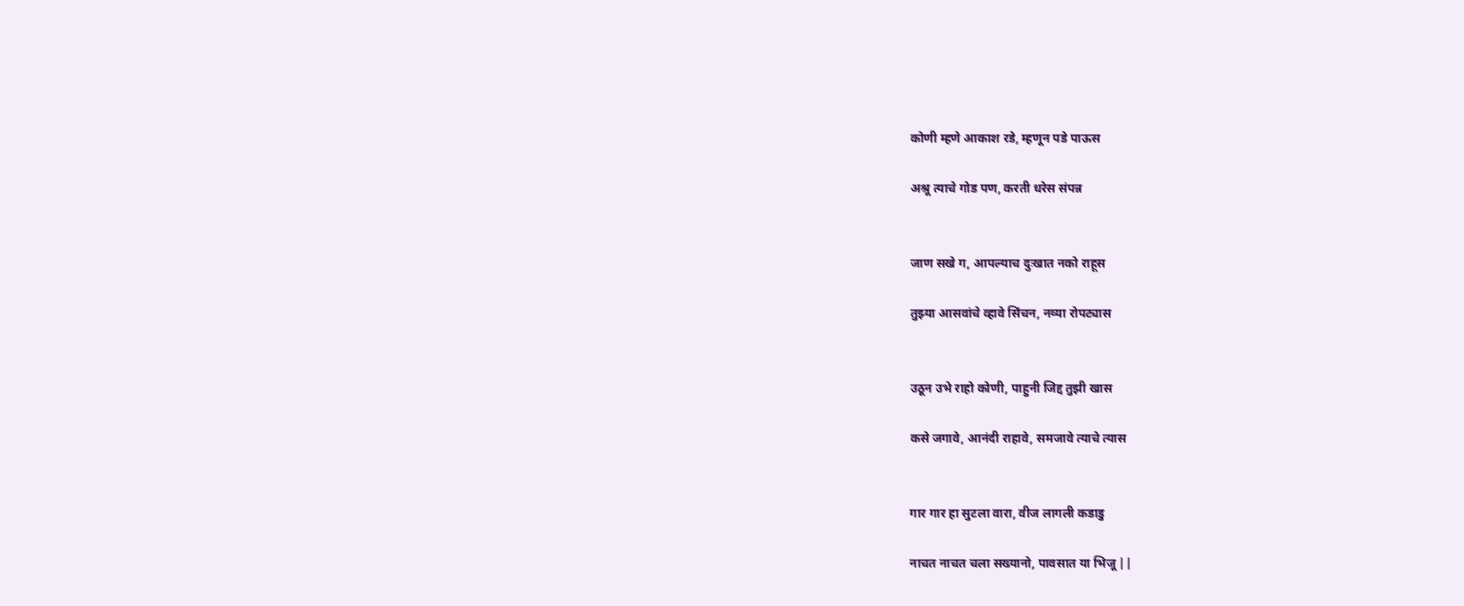कोणी म्हणे आकाश रडे, म्हणून पडे पाऊस

अश्रू त्याचे गोड पण, करती धरेस संपन्न


जाण सखे ग, आपल्याच दुःखात नको राहूस

तुझ्या आसवांचे व्हावे सिंचन, नव्या रोपट्यास


उठून उभे राहो कोणी, पाहुनी जिद्द तुझी खास

कसे जगावे, आनंदी राहावे, समजावे त्याचे त्यास


गार गार हा सुटला वारा, वीज लागली कडाडु

नाचत नाचत चला सख्यानो, पावसात या भिजू ||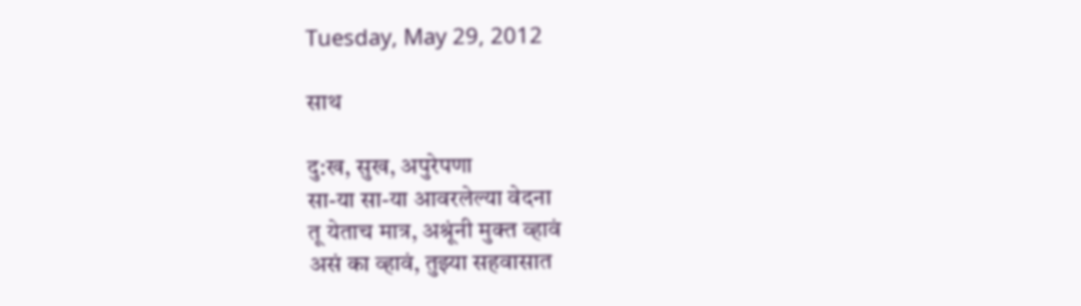Tuesday, May 29, 2012

साथ

दु:ख, सुख, अपुरेपणा
सा-या सा-या आवरलेल्या वेदना
तू येताच मात्र, अश्रूंनी मुक्त व्हावं
असं का व्हावं, तुझ्या सहवासात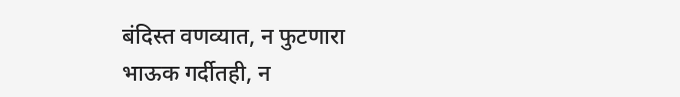बंदिस्त वणव्यात, न फुटणारा
भाऊक गर्दीतही, न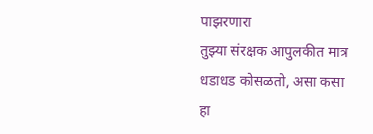पाझरणारा
तुझ्या संरक्षक आपुलकीत मात्र
धडाधड कोसळतो, असा कसा हा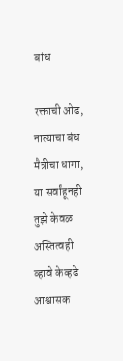बांध

रक्ताची ओढ, नात्याचा बंध
मैत्रीचा धागा, या सर्वांहूनही
तुझे केवळ अस्तित्वही
व्हावे केव्हढे आश्वासक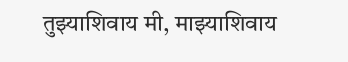तुझ्याशिवाय मी, माझ्याशिवाय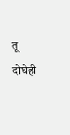तू
दोघेही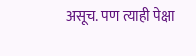असूच. पण त्याही पेक्षा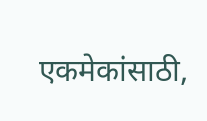एकमेकांसाठी,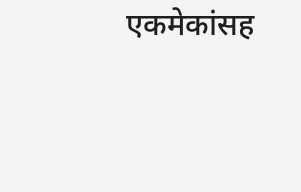एकमेकांसह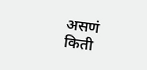असणं
किती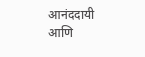आनंददायी आणि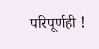परिपूर्णही !